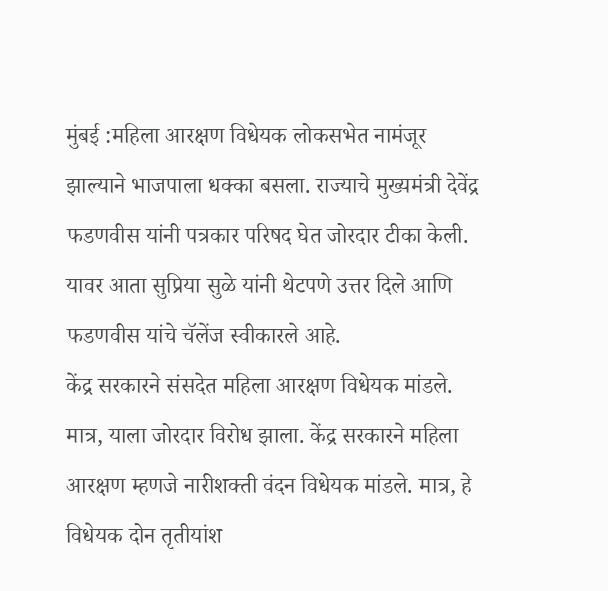मुंबई :महिला आरक्षण विधेयक लोकसभेत नामंजूर झाल्याने भाजपाला धक्का बसला. राज्याचे मुख्यमंत्री देवेंद्र फडणवीस यांनी पत्रकार परिषद घेत जोरदार टीका केली. यावर आता सुप्रिया सुळे यांनी थेटपणे उत्तर दिले आणि फडणवीस यांचे चॅलेंज स्वीकारले आहे.
केंद्र सरकारने संसदेत महिला आरक्षण विधेयक मांडले. मात्र, याला जोरदार विरोध झाला. केंद्र सरकारने महिला आरक्षण म्हणजे नारीशक्ती वंदन विधेयक मांडले. मात्र, हे विधेयक दोन तृतीयांश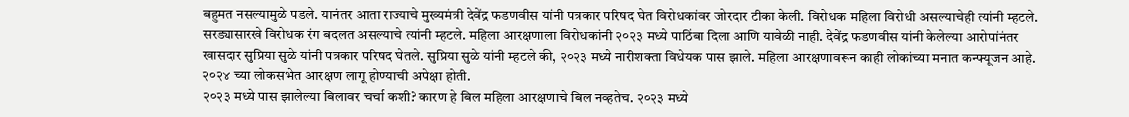बहुमत नसल्यामुळे पडले. यानंतर आता राज्याचे मुख्यमंत्री देवेंद्र फडणवीस यांनी पत्रकार परिषद घेत विरोधकांवर जोरदार टीका केली. विरोधक महिला विरोधी असल्याचेही त्यांनी म्हटले. सरड्यासारखे विरोधक रंग बदलत असल्याचे त्यांनी म्हटले. महिला आरक्षणाला विरोधकांनी २०२३ मध्ये पाठिंबा दिला आणि यावेळी नाही. देवेंद्र फडणवीस यांनी केलेल्या आरोपांनंतर खासदार सुप्रिया सुळे यांनी पत्रकार परिषद घेतले. सुप्रिया सुळे यांनी म्हटले की, २०२३ मध्ये नारीशक्ता विधेयक पास झाले. महिला आरक्षणावरून काही लोकांच्या मनात कन्फ्यूजन आहे. २०२४ च्या लोकसभेत आरक्षण लागू होण्याची अपेक्षा होती.
२०२३ मध्ये पास झालेल्या बिलावर चर्चा कशी? कारण हे बिल महिला आरक्षणाचे बिल नव्हतेच. २०२३ मध्ये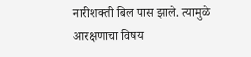नारीशक्ती बिल पास झाले. त्यामुळे आरक्षणाचा विषय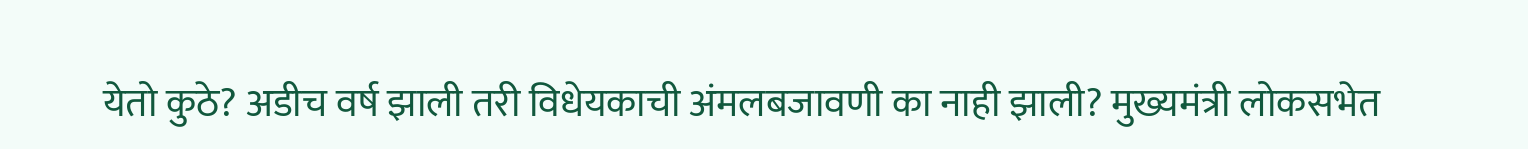येतो कुठे? अडीच वर्ष झाली तरी विधेयकाची अंमलबजावणी का नाही झाली? मुख्यमंत्री लोकसभेत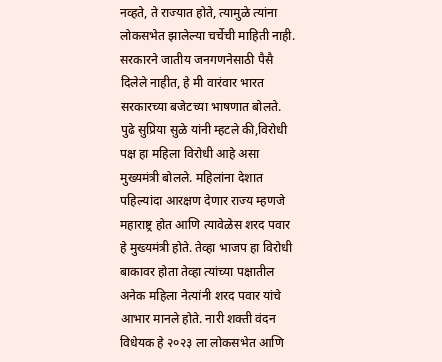नव्हते, ते राज्यात होते, त्यामुळे त्यांना लोकसभेत झालेल्या चर्चेची माहिती नाही. सरकारने जातीय जनगणनेसाठी पैसै दिलेले नाहीत, हे मी वारंवार भारत सरकारच्या बजेटच्या भाषणात बोलते.
पुढे सुप्रिया सुळे यांनी म्हटले की,विरोधी पक्ष हा महिला विरोधी आहे असा मुख्यमंत्री बोलले. महिलांना देशात पहिल्यांदा आरक्षण देणार राज्य म्हणजे महाराष्ट्र होत आणि त्यावेळेस शरद पवार हे मुख्यमंत्री होते. तेव्हा भाजप हा विरोधी बाकावर होता तेव्हा त्यांच्या पक्षातील अनेक महिला नेत्यांनी शरद पवार यांचे आभार मानले होते. नारी शक्ती वंदन विधेयक हे २०२३ ला लोकसभेत आणि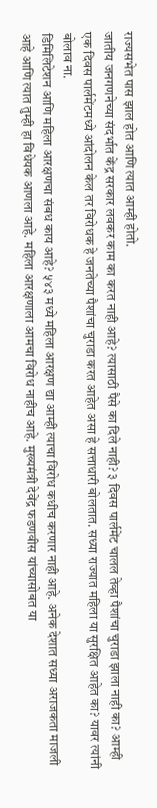राज्यसभेत पास झाल होत आणि त्यात आम्ही होतो.
जातीय जनगणनेच्या संदर्भात केंद्र सरकार लवकर काम का करत नाही आहे? त्यासाठी पैसे का दिले नाही? ३ दिवस पार्लमेंट चालल तेव्हा पैशांचा चुराडा झाला नाही का? आम्ही एक दिवस पार्लमेंटमध्ये आंदोलन केल तर विरोधक हे जनतेच्या पैशांचा चुराडा करत आहेत असा हे सत्ताधारी बोलतात. सध्या राज्यात महिला या सुरक्षित आहेत का? यावर त्यांनी बोलाव ना.
डिमिलिटेशन आणि महिला आरक्षणचा संबध काय आहे? ५४३ मध्ये महिला आरक्षण द्या आम्ही त्याचा विरोध कधीच करणार नाही आहे. अनेक देशात सध्या अराजकता माजली आहे आणि त्यात तुम्ही हा विधेयक आणला आहे. महिला आरक्षणाला आमचा विरोध नाहीच आहे. मुख्यमंत्री देवेंद्र फडणवीस यांच्यासोबत या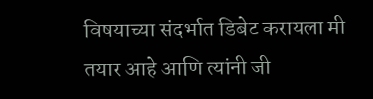विषयाच्या संदर्भात डिबेट करायला मी तयार आहे आणि त्यांनी जी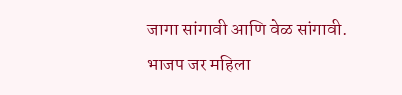जागा सांगावी आणि वेळ सांगावी.
भाजप जर महिला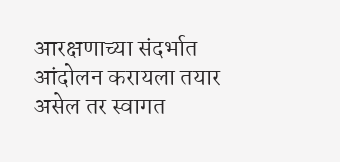आरक्षणाच्या संदर्भात आंदोलन करायला तयार असेल तर स्वागत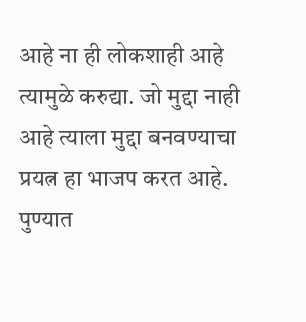आहे ना ही लोकशाही आहे त्यामुळे करुद्या. जो मुद्दा नाही आहे त्याला मुद्दा बनवण्याचा प्रयत्न हा भाजप करत आहे. पुण्यात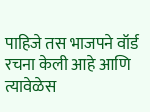पाहिजे तस भाजपने वॉर्ड रचना केली आहे आणि त्यावेळेस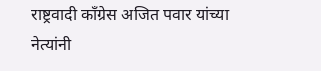राष्ट्रवादी काँग्रेस अजित पवार यांच्या नेत्यांनी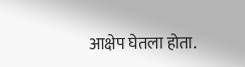आक्षेप घेतला होता.